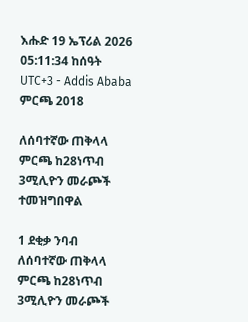እሑድ 19 ኤፕሪል 2026
05:11:34 ከሰዓት UTC+3 - Addis Ababa
ምርጫ 2018

ለሰባተኛው ጠቅላላ ምርጫ ከ28ነጥብ 3ሚሊዮን መራጮች ተመዝግበዋል

1 ደቂቃ ንባብ
ለሰባተኛው ጠቅላላ ምርጫ ከ28ነጥብ 3ሚሊዮን መራጮች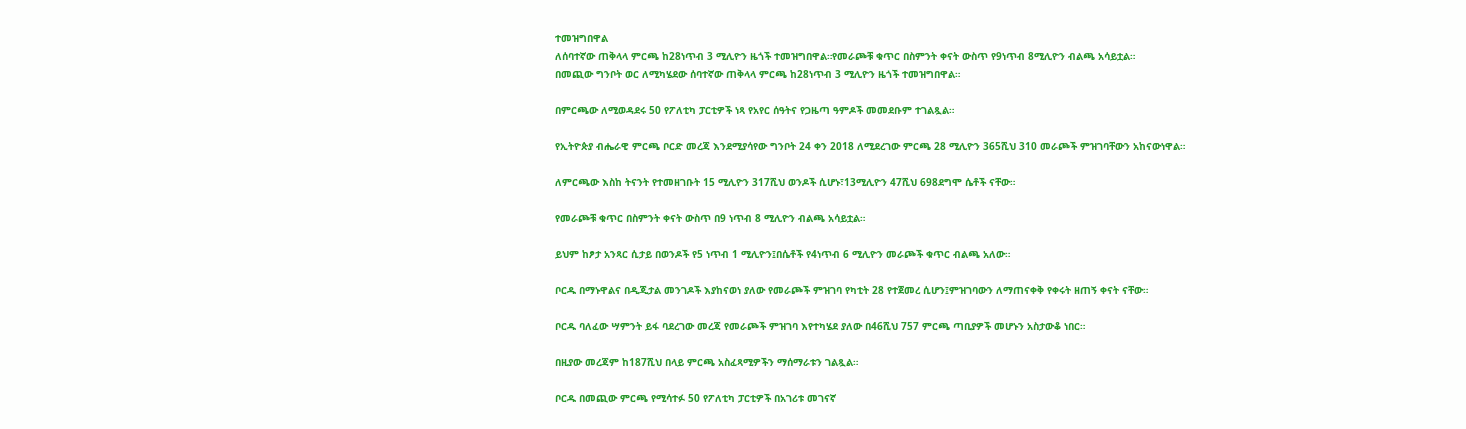ተመዝግበዋል
ለሰባተኛው ጠቅላላ ምርጫ ከ28ነጥብ 3 ሚሊዮን ዜጎች ተመዝግበዋል።የመራጮቹ ቁጥር በስምንት ቀናት ውስጥ የ9ነጥብ 8ሚሊዮን ብልጫ አሳይቷል።
በመጪው ግንቦት ወር ለሚካሄደው ሰባተኛው ጠቅላላ ምርጫ ከ28ነጥብ 3 ሚሊዮን ዜጎች ተመዝግበዋል።

በምርጫው ለሚወዳደሩ 50 የፖለቲካ ፓርቲዎች ነጻ የአየር ሰዓትና የጋዜጣ ዓምዶች መመደቡም ተገልጿል።

የኢትዮጵያ ብሔራዊ ምርጫ ቦርድ መረጃ እንደሚያሳየው ግንቦት 24 ቀን 2018 ለሚደረገው ምርጫ 28 ሚሊዮን 365ሺህ 310 መራጮች ምዝገባቸውን አከናውነዋል።

ለምርጫው እስከ ትናንት የተመዘገቡት 15 ሚሊዮን 317ሺህ ወንዶች ሲሆኑ፣13ሚሊዮን 47ሺህ 698ደግሞ ሴቶች ናቸው።

የመራጮቹ ቁጥር በስምንት ቀናት ውስጥ በ9 ነጥብ 8 ሚሊዮን ብልጫ አሳይቷል።

ይህም ከፆታ አንጻር ሲታይ በወንዶች የ5 ነጥብ 1 ሚሊዮን፤በሴቶች የ4ነጥብ 6 ሚሊዮን መራጮች ቁጥር ብልጫ አለው።

ቦርዱ በማኑዋልና በዲጂታል መንገዶች እያከናወነ ያለው የመራጮች ምዝገባ የካቲት 28 የተጀመረ ሲሆን፤ምዝገባውን ለማጠናቀቅ የቀሩት ዘጠኝ ቀናት ናቸው።

ቦርዱ ባለፈው ሣምንት ይፋ ባደረገው መረጃ የመራጮች ምዝገባ እየተካሄደ ያለው በ46ሺህ 757 ምርጫ ጣቢያዎች መሆኑን አስታውቆ ነበር።

በዚያው መረጃም ከ187ሺህ በላይ ምርጫ አስፈጻሚዎችን ማሰማራቱን ገልጿል።

ቦርዱ በመጪው ምርጫ የሚሳተፉ 50 የፖለቲካ ፓርቲዎች በአገሪቱ መገናኛ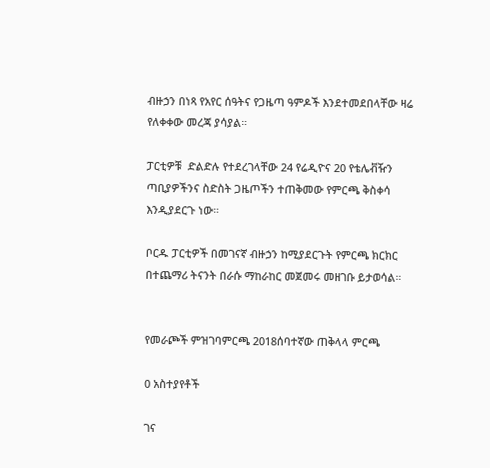ብዙኃን በነጻ የአየር ሰዓትና የጋዜጣ ዓምዶች እንደተመደበላቸው ዛሬ የለቀቀው መረጃ ያሳያል።

ፓርቲዎቹ  ድልድሉ የተደረገላቸው 24 የሬዲዮና 20 የቴሌቭዥን ጣቢያዎችንና ስድስት ጋዜጦችን ተጠቅመው የምርጫ ቅስቀሳ እንዲያደርጉ ነው።

ቦርዱ ፓርቲዎች በመገናኛ ብዙኃን ከሚያደርጉት የምርጫ ክርክር በተጨማሪ ትናንት በራሱ ማከራከር መጀመሩ መዘገቡ ይታወሳል።


የመራጮች ምዝገባምርጫ 2018ሰባተኛው ጠቅላላ ምርጫ

0 አስተያየቶች

ገና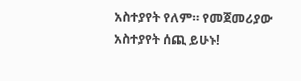አስተያየት የለም። የመጀመሪያው አስተያየት ሰጪ ይሁኑ!